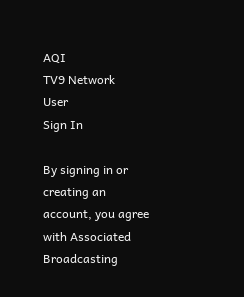AQI
TV9 Network
User
Sign In

By signing in or creating an account, you agree with Associated Broadcasting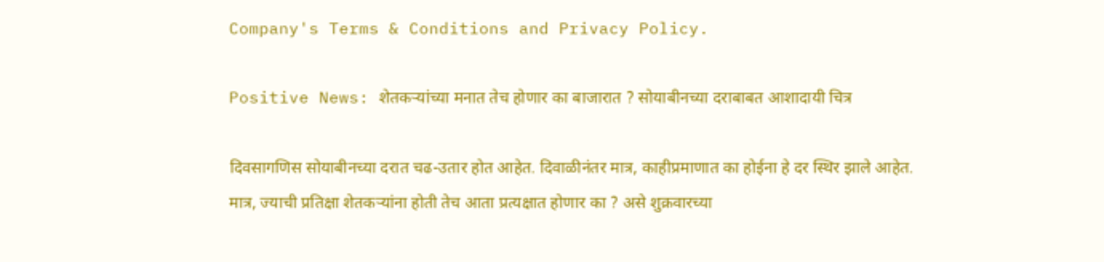Company's Terms & Conditions and Privacy Policy.

Positive News: शेतकऱ्यांच्या मनात तेच होणार का बाजारात ? सोयाबीनच्या दराबाबत आशादायी चित्र

दिवसागणिस सोयाबीनच्या दरात चढ-उतार होत आहेत. दिवाळीनंतर मात्र, काहीप्रमाणात का होईना हे दर स्थिर झाले आहेत. मात्र, ज्याची प्रतिक्षा शेतकऱ्यांना होती तेच आता प्रत्यक्षात होणार का ? असे शुक्रवारच्या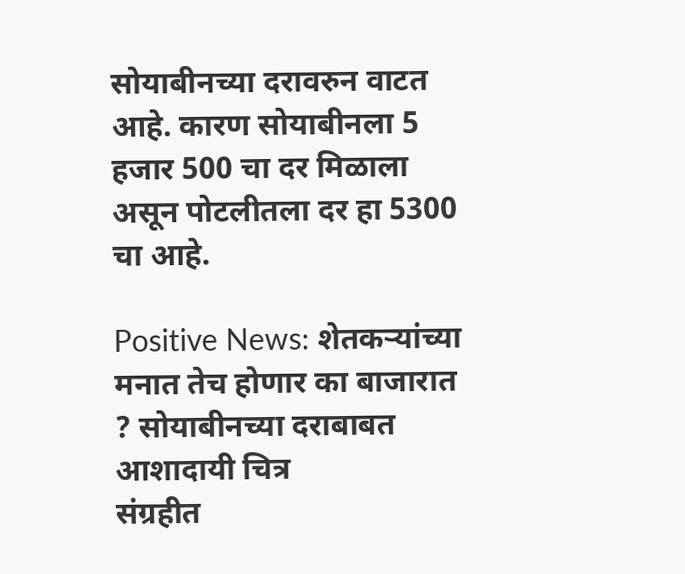सोयाबीनच्या दरावरुन वाटत आहे. कारण सोयाबीनला 5 हजार 500 चा दर मिळाला असून पोटलीतला दर हा 5300 चा आहे.

Positive News: शेतकऱ्यांच्या मनात तेच होणार का बाजारात ? सोयाबीनच्या दराबाबत आशादायी चित्र
संग्रहीत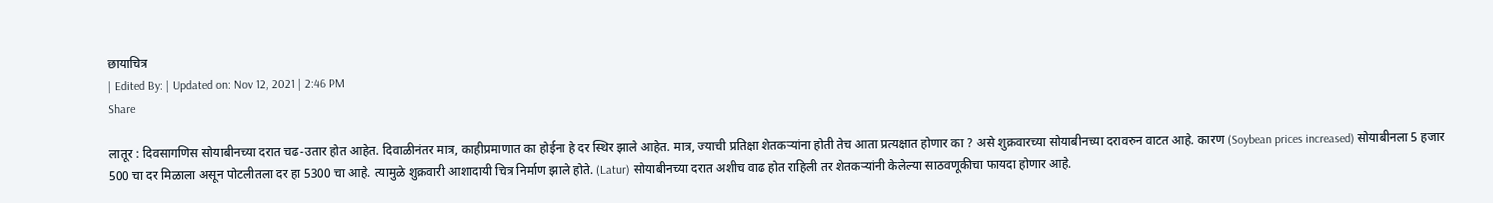छायाचित्र
| Edited By: | Updated on: Nov 12, 2021 | 2:46 PM
Share

लातूर : दिवसागणिस सोयाबीनच्या दरात चढ-उतार होत आहेत. दिवाळीनंतर मात्र, काहीप्रमाणात का होईना हे दर स्थिर झाले आहेत. मात्र, ज्याची प्रतिक्षा शेतकऱ्यांना होती तेच आता प्रत्यक्षात होणार का ? असे शुक्रवारच्या सोयाबीनच्या दरावरुन वाटत आहे. कारण (Soybean prices increased) सोयाबीनला 5 हजार 500 चा दर मिळाला असून पोटलीतला दर हा 5300 चा आहे. त्यामुळे शुक्रवारी आशादायी चित्र निर्माण झाले होते. (Latur) सोयाबीनच्या दरात अशीच वाढ होत राहिली तर शेतकऱ्यांनी केलेल्या साठवणूकीचा फायदा होणार आहे.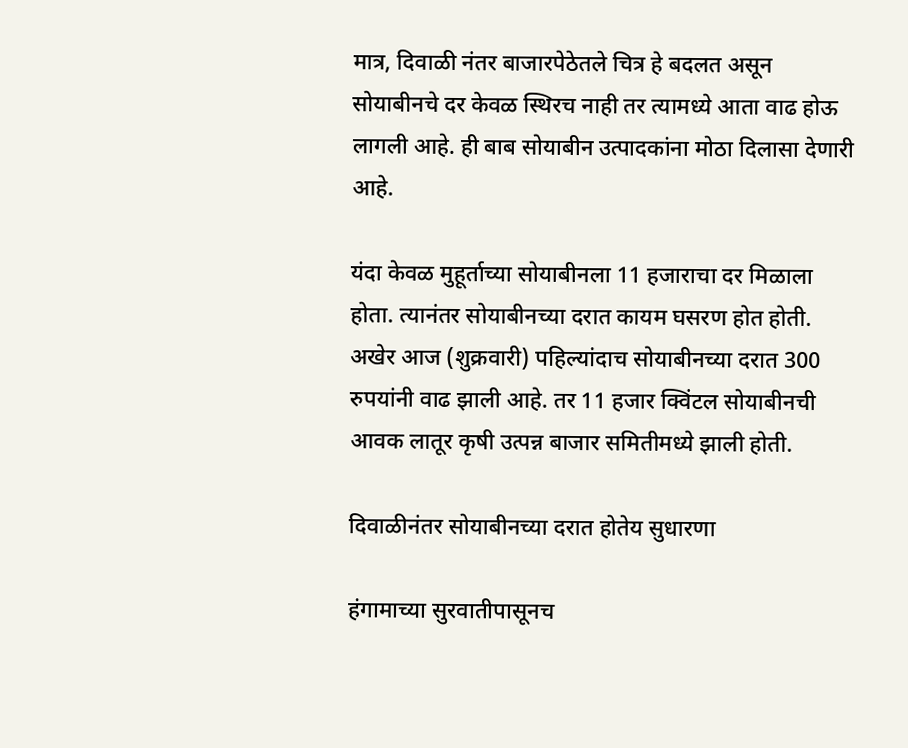मात्र, दिवाळी नंतर बाजारपेठेतले चित्र हे बदलत असून सोयाबीनचे दर केवळ स्थिरच नाही तर त्यामध्ये आता वाढ होऊ लागली आहे. ही बाब सोयाबीन उत्पादकांना मोठा दिलासा देणारी आहे.

यंदा केवळ मुहूर्ताच्या सोयाबीनला 11 हजाराचा दर मिळाला होता. त्यानंतर सोयाबीनच्या दरात कायम घसरण होत होती. अखेर आज (शुक्रवारी) पहिल्यांदाच सोयाबीनच्या दरात 300 रुपयांनी वाढ झाली आहे. तर 11 हजार क्विंटल सोयाबीनची आवक लातूर कृषी उत्पन्न बाजार समितीमध्ये झाली होती.

दिवाळीनंतर सोयाबीनच्या दरात होतेय सुधारणा

हंगामाच्या सुरवातीपासूनच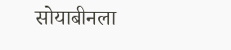सोयाबीनला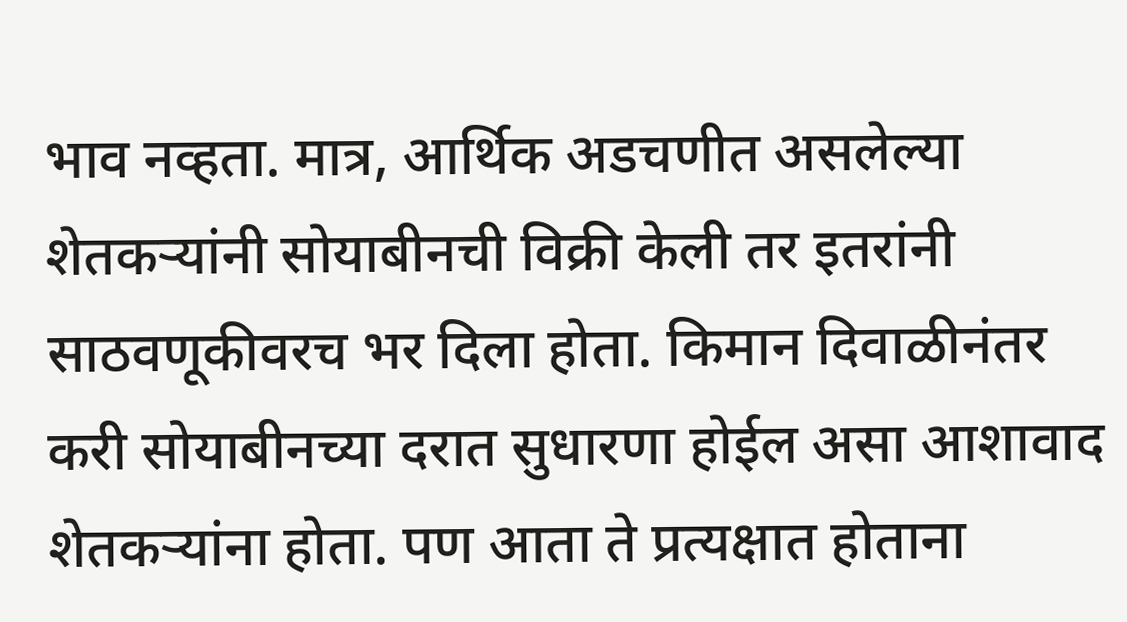भाव नव्हता. मात्र, आर्थिक अडचणीत असलेल्या शेतकऱ्यांनी सोयाबीनची विक्री केली तर इतरांनी साठवणूकीवरच भर दिला होता. किमान दिवाळीनंतर करी सोयाबीनच्या दरात सुधारणा होईल असा आशावाद शेतकऱ्यांना होता. पण आता ते प्रत्यक्षात होताना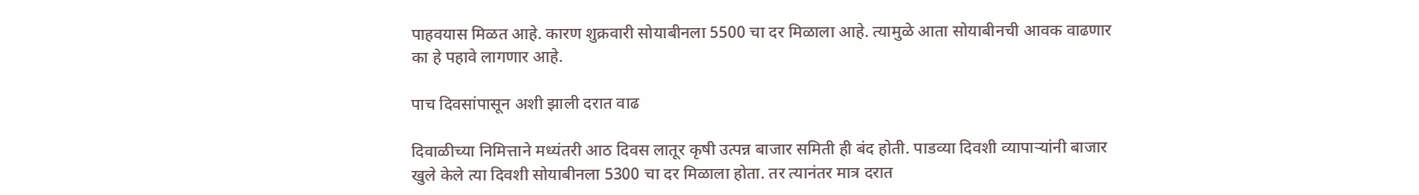पाहवयास मिळत आहे. कारण शुक्रवारी सोयाबीनला 5500 चा दर मिळाला आहे. त्यामुळे आता सोयाबीनची आवक वाढणार का हे पहावे लागणार आहे.

पाच दिवसांपासून अशी झाली दरात वाढ

दिवाळीच्या निमित्ताने मध्यंतरी आठ दिवस लातूर कृषी उत्पन्न बाजार समिती ही बंद होती. पाडव्या दिवशी व्यापाऱ्यांनी बाजार खुले केले त्या दिवशी सोयाबीनला 5300 चा दर मिळाला होता. तर त्यानंतर मात्र दरात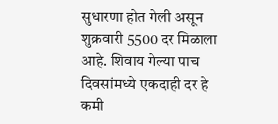सुधारणा होत गेली असून शुक्रवारी 5500 दर मिळाला आहे. शिवाय गेल्या पाच दिवसांमध्ये एकदाही दर हे कमी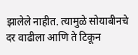झालेले नाहीत. त्यामुळे सोयाबीनचे दर वाढीला आणि ते टिकून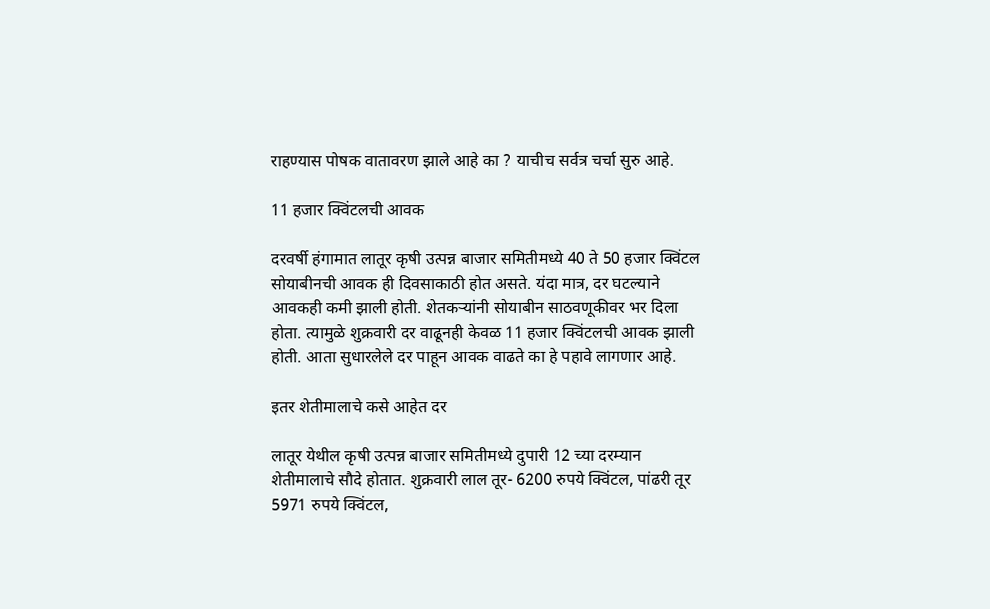राहण्यास पोषक वातावरण झाले आहे का ? याचीच सर्वत्र चर्चा सुरु आहे.

11 हजार क्विंटलची आवक

दरवर्षी हंगामात लातूर कृषी उत्पन्न बाजार समितीमध्ये 40 ते 50 हजार क्विंटल सोयाबीनची आवक ही दिवसाकाठी होत असते. यंदा मात्र, दर घटल्याने आवकही कमी झाली होती. शेतकऱ्यांनी सोयाबीन साठवणूकीवर भर दिला होता. त्यामुळे शुक्रवारी दर वाढूनही केवळ 11 हजार क्विंटलची आवक झाली होती. आता सुधारलेले दर पाहून आवक वाढते का हे पहावे लागणार आहे.

इतर शेतीमालाचे कसे आहेत दर

लातूर येथील कृषी उत्पन्न बाजार समितीमध्ये दुपारी 12 च्या दरम्यान शेतीमालाचे सौदे होतात. शुक्रवारी लाल तूर- 6200 रुपये क्विंटल, पांढरी तूर 5971 रुपये क्विंटल,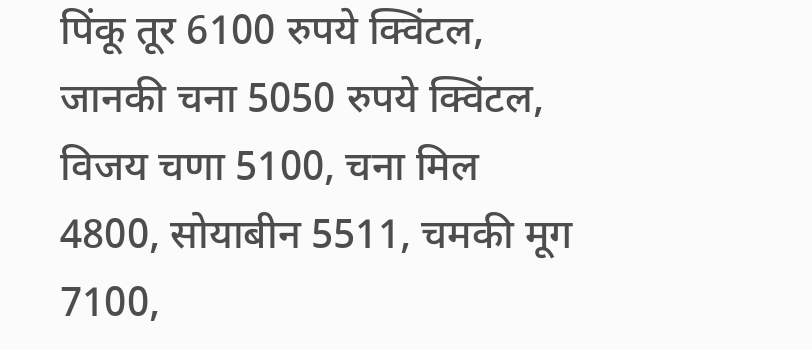पिंकू तूर 6100 रुपये क्विंटल, जानकी चना 5050 रुपये क्विंटल, विजय चणा 5100, चना मिल 4800, सोयाबीन 5511, चमकी मूग 7100,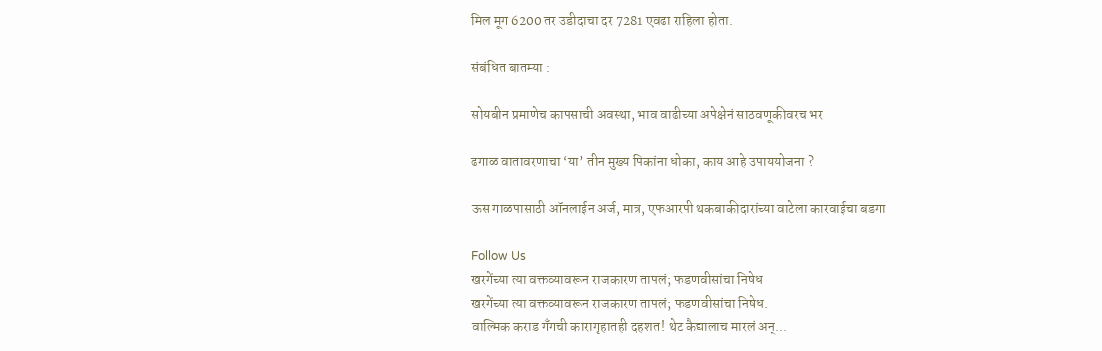मिल मूग 6200 तर उडीदाचा दर 7281 एवढा राहिला होता.

संबंधित बातम्या :

सोयबीन प्रमाणेच कापसाची अवस्था, भाव वाढीच्या अपेक्षेनं साठवणूकीवरच भर

ढगाळ वातावरणाचा ‘या’ तीन मुख्य पिकांना धोका, काय आहे उपाययोजना ?

ऊस गाळपासाठी ऑनलाईन अर्ज, मात्र, एफआरपी थकबाकीदारांच्या वाटेला कारवाईचा बडगा

Follow Us
खरगेंच्या त्या वक्तव्यावरून राजकारण तापलं; फडणवीसांचा निषेध
खरगेंच्या त्या वक्तव्यावरून राजकारण तापलं; फडणवीसांचा निषेध.
वाल्मिक कराड गँगची कारागृहातही दहशत! थेट कैद्यालाच मारलं अन्...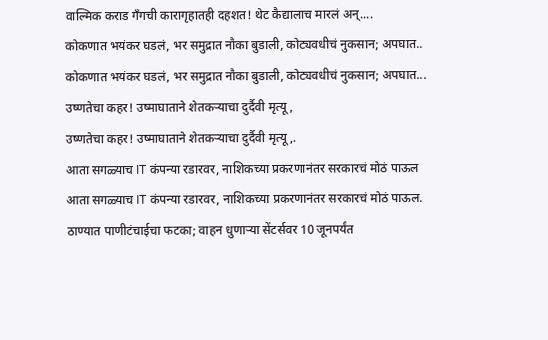वाल्मिक कराड गँगची कारागृहातही दहशत! थेट कैद्यालाच मारलं अन्....
कोकणात भयंकर घडलं, भर समुद्रात नौका बुडाली, कोट्यवधीचं नुकसान; अपघात..
कोकणात भयंकर घडलं, भर समुद्रात नौका बुडाली, कोट्यवधीचं नुकसान; अपघात...
उष्णतेचा कहर! उष्माघाताने शेतकऱ्याचा दुर्दैवी मृत्यू,
उष्णतेचा कहर! उष्माघाताने शेतकऱ्याचा दुर्दैवी मृत्यू,.
आता सगळ्याच IT कंपन्या रडारवर, नाशिकच्या प्रकरणानंतर सरकारचं मोठं पाऊल
आता सगळ्याच IT कंपन्या रडारवर, नाशिकच्या प्रकरणानंतर सरकारचं मोठं पाऊल.
ठाण्यात पाणीटंचाईचा फटका; वाहन धुणाऱ्या सेंटर्सवर 10 जूनपर्यंत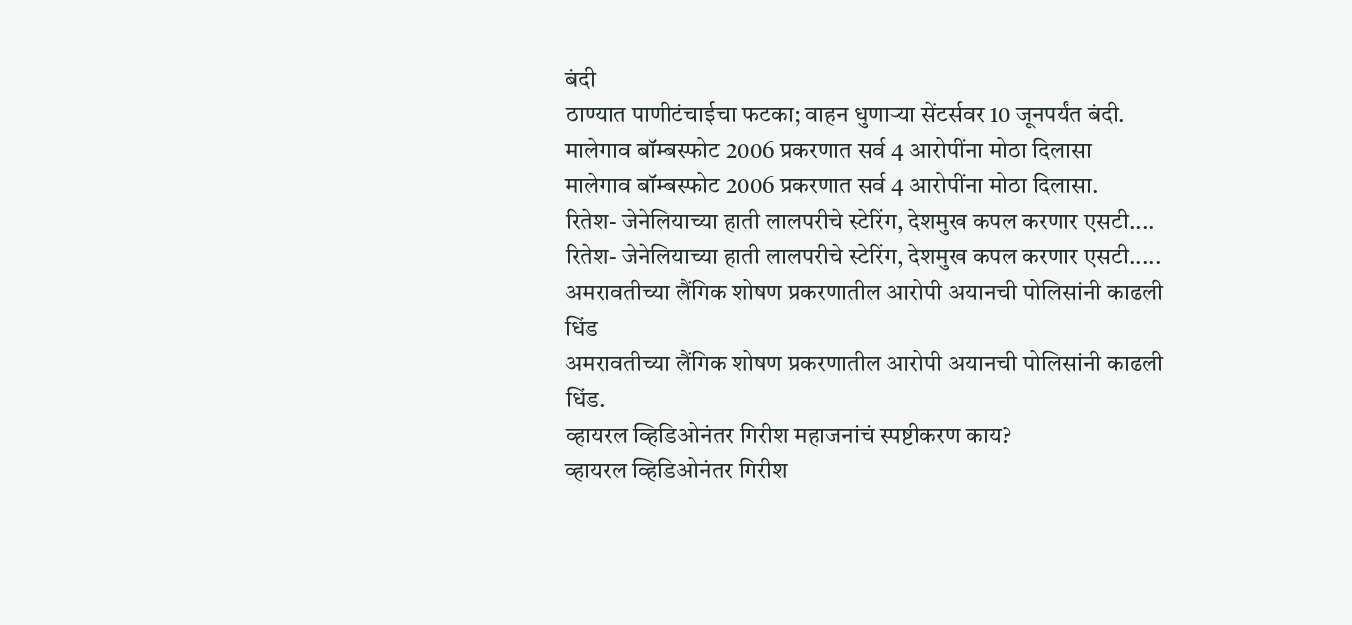बंदी
ठाण्यात पाणीटंचाईचा फटका; वाहन धुणाऱ्या सेंटर्सवर 10 जूनपर्यंत बंदी.
मालेगाव बॉम्बस्फोट 2006 प्रकरणात सर्व 4 आरोपींना मोठा दिलासा
मालेगाव बॉम्बस्फोट 2006 प्रकरणात सर्व 4 आरोपींना मोठा दिलासा.
रितेश- जेनेलियाच्या हाती लालपरीचे स्टेरिंग, देशमुख कपल करणार एसटी....
रितेश- जेनेलियाच्या हाती लालपरीचे स्टेरिंग, देशमुख कपल करणार एसटी.....
अमरावतीच्या लैंगिक शोषण प्रकरणातील आरोपी अयानची पोलिसांनी काढली धिंड
अमरावतीच्या लैंगिक शोषण प्रकरणातील आरोपी अयानची पोलिसांनी काढली धिंड.
व्हायरल व्हिडिओनंतर गिरीश महाजनांचं स्पष्टीकरण काय?
व्हायरल व्हिडिओनंतर गिरीश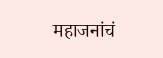महाजनांचं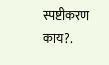स्पष्टीकरण काय?.